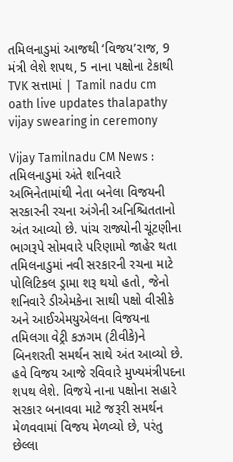તમિલનાડુમાં આજથી ‘વિજય’રાજ, 9 મંત્રી લેશે શપથ, 5 નાના પક્ષોના ટેકાથી TVK સત્તામાં | Tamil nadu cm oath live updates thalapathy vijay swearing in ceremony

Vijay Tamilnadu CM News : તમિલનાડુમાં અંતે શનિવારે અભિનેતામાંથી નેતા બનેલા વિજયની સરકારની રચના અંગેની અનિશ્ચિતતાનો અંત આવ્યો છે. પાંચ રાજ્યોની ચૂંટણીના ભાગરૂપે સોમવારે પરિણામો જાહેર થતા તમિલનાડુમાં નવી સરકારની રચના માટે પોલિટિકલ ડ્રામા શરૂ થયો હતો, જેનો શનિવારે ડીએમકેના સાથી પક્ષો વીસીકે અને આઈએમયુએલના વિજયના તમિલગા વેટ્રી કઝગમ (ટીવીકે)ને બિનશરતી સમર્થન સાથે અંત આવ્યો છે. હવે વિજય આજે રવિવારે મુખ્યમંત્રીપદના શપથ લેશે. વિજયે નાના પક્ષોના સહારે સરકાર બનાવવા માટે જરૂરી સમર્થન મેળવવામાં વિજય મેળવ્યો છે, પરંતુ છેલ્લા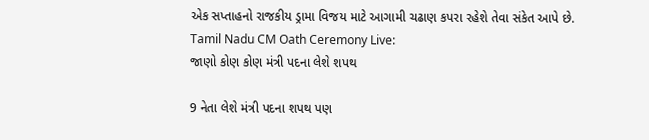એક સપ્તાહનો રાજકીય ડ્રામા વિજય માટે આગામી ચઢાણ કપરા રહેશે તેવા સંકેત આપે છે.
Tamil Nadu CM Oath Ceremony Live:
જાણો કોણ કોણ મંત્રી પદના લેશે શપથ

9 નેતા લેશે મંત્રી પદના શપથ પણ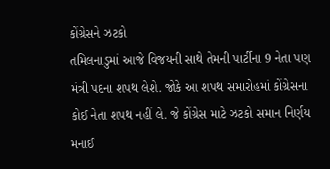કોંગ્રેસને ઝટકો
તમિલનાડુમાં આજે વિજયની સાથે તેમની પાર્ટીના 9 નેતા પણ મંત્રી પદના શપથ લેશે. જોકે આ શપથ સમારોહમાં કોંગ્રેસના કોઈ નેતા શપથ નહીં લે. જે કોંગ્રેસ માટે ઝટકો સમાન નિર્ણય મનાઈ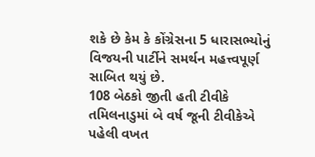શકે છે કેમ કે કોંગ્રેસના 5 ધારાસભ્યોનું વિજયની પાર્ટીને સમર્થન મહત્ત્વપૂર્ણ સાબિત થયું છે.
108 બેઠકો જીતી હતી ટીવીકે
તમિલનાડુમાં બે વર્ષ જૂની ટીવીકેએ પહેલી વખત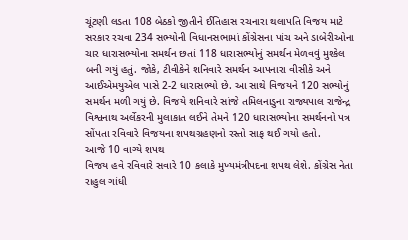ચૂંટણી લડતા 108 બેઠકો જીતીને ઈતિહાસ રચનારા થલાપતિ વિજય માટે સરકાર રચવા 234 સભ્યોની વિધાનસભામાં કોંગ્રેસના પાંચ અને ડાબેરીઓના ચાર ધારાસભ્યોના સમર્થન છતાં 118 ધારાસભ્યોનું સમર્થન મેળવવું મુશ્કેલ બની ગયું હતું. જોકે, ટીવીકેને શનિવારે સમર્થન આપનારા વીસીકે અને આઈએમયુએલ પાસે 2-2 ધારાસભ્યો છે. આ સાથે વિજયને 120 સભ્યોનું સમર્થન મળી ગયું છે. વિજયે શનિવારે સાંજે તમિલનાડુના રાજ્યપાલ રાજેન્દ્ર વિશ્વનાથ અર્લેકરની મુલાકાત લઈને તેમને 120 ધારાસભ્યોના સમર્થનનો પત્ર સોંપતા રવિવારે વિજયના શપથગ્રહણનો રસ્તો સાફ થઈ ગયો હતો.
આજે 10 વાગ્યે શપથ
વિજય હવે રવિવારે સવારે 10 કલાકે મુખ્યમંત્રીપદના શપથ લેશે. કોંગ્રેસ નેતા રાહુલ ગાંધી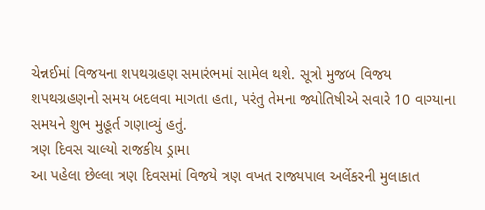ચેન્નઈમાં વિજયના શપથગ્રહણ સમારંભમાં સામેલ થશે. સૂત્રો મુજબ વિજય શપથગ્રહણનો સમય બદલવા માગતા હતા, પરંતુ તેમના જ્યોતિષીએ સવારે 10 વાગ્યાના સમયને શુભ મુહૂર્ત ગણાવ્યું હતું.
ત્રણ દિવસ ચાલ્યો રાજકીય ડ્રામા
આ પહેલા છેલ્લા ત્રણ દિવસમાં વિજયે ત્રણ વખત રાજ્યપાલ અર્લેકરની મુલાકાત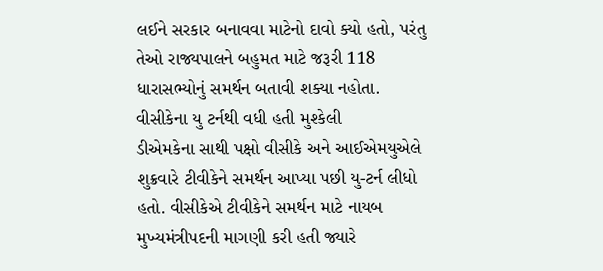લઈને સરકાર બનાવવા માટેનો દાવો ક્યો હતો, પરંતુ તેઓ રાજ્યપાલને બહુમત માટે જરૂરી 118 ધારાસભ્યોનું સમર્થન બતાવી શક્યા નહોતા.
વીસીકેના યુ ટર્નથી વધી હતી મુશ્કેલી
ડીએમકેના સાથી પક્ષો વીસીકે અને આઈએમયુએલે શુક્રવારે ટીવીકેને સમર્થન આપ્યા પછી યુ-ટર્ન લીધો હતો. વીસીકેએ ટીવીકેને સમર્થન માટે નાયબ મુખ્યમંત્રીપદની માગણી કરી હતી જ્યારે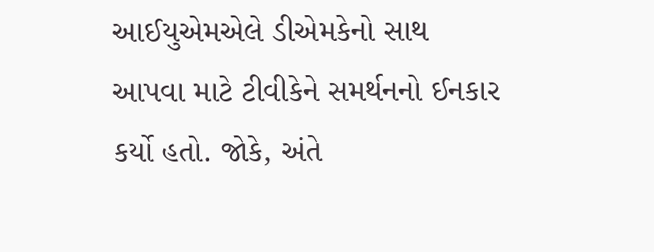આઈયુએમએલે ડીએમકેનો સાથ આપવા માટે ટીવીકેને સમર્થનનો ઈનકાર કર્યો હતો. જોકે, અંતે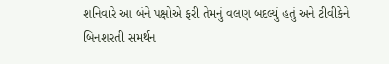શનિવારે આ બંને પક્ષોએ ફરી તેમનું વલણ બદલ્યું હતું અને ટીવીકેને બિનશરતી સમર્થન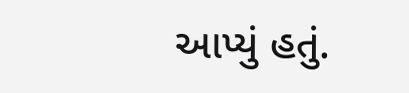આપ્યું હતું.